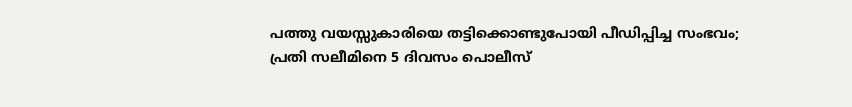പത്തു വയസ്സുകാരിയെ തട്ടിക്കൊണ്ടുപോയി പീഡിപ്പിച്ച സംഭവം; പ്രതി സലീമിനെ 5 ദിവസം പൊലീസ്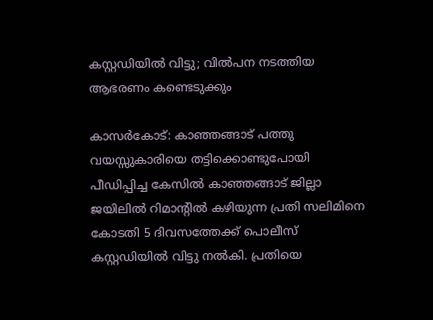കസ്റ്റഡിയില്‍ വിട്ടു; വില്‍പന നടത്തിയ ആഭരണം കണ്ടെടുക്കും

കാസര്‍കോട്: കാഞ്ഞങ്ങാട് പത്തു വയസ്സുകാരിയെ തട്ടിക്കൊണ്ടുപോയി പീഡിപ്പിച്ച കേസില്‍ കാഞ്ഞങ്ങാട് ജില്ലാ ജയിലില്‍ റിമാന്റില്‍ കഴിയുന്ന പ്രതി സലിമിനെ കോടതി 5 ദിവസത്തേക്ക് പൊലീസ് കസ്റ്റഡിയില്‍ വിട്ടു നല്‍കി. പ്രതിയെ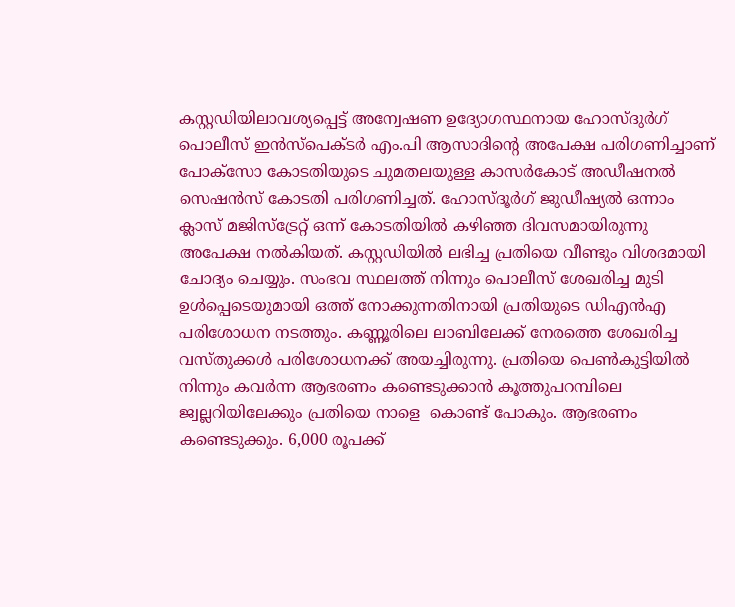കസ്റ്റഡിയിലാവശ്യപ്പെട്ട് അന്വേഷണ ഉദ്യോഗസ്ഥനായ ഹോസ്ദുര്‍ഗ് പൊലീസ് ഇന്‍സ്പെക്ടര്‍ എം.പി ആസാദിന്റെ അപേക്ഷ പരിഗണിച്ചാണ് പോക്സോ കോടതിയുടെ ചുമതലയുള്ള കാസര്‍കോട് അഡീഷനല്‍ സെഷന്‍സ് കോടതി പരിഗണിച്ചത്. ഹോസ്ദൂര്‍ഗ് ജുഡീഷ്യല്‍ ഒന്നാം ക്ലാസ് മജിസ്ട്രേറ്റ് ഒന്ന് കോടതിയില്‍ കഴിഞ്ഞ ദിവസമായിരുന്നു അപേക്ഷ നല്‍കിയത്. കസ്റ്റഡിയില്‍ ലഭിച്ച പ്രതിയെ വീണ്ടും വിശദമായി ചോദ്യം ചെയ്യും. സംഭവ സ്ഥലത്ത് നിന്നും പൊലീസ് ശേഖരിച്ച മുടി ഉള്‍പ്പെടെയുമായി ഒത്ത് നോക്കുന്നതിനായി പ്രതിയുടെ ഡിഎന്‍എ പരിശോധന നടത്തും. കണ്ണൂരിലെ ലാബിലേക്ക് നേരത്തെ ശേഖരിച്ച വസ്തുക്കള്‍ പരിശോധനക്ക് അയച്ചിരുന്നു. പ്രതിയെ പെണ്‍കുട്ടിയില്‍ നിന്നും കവര്‍ന്ന ആഭരണം കണ്ടെടുക്കാന്‍ കൂത്തുപറമ്പിലെ ജ്വല്ലറിയിലേക്കും പ്രതിയെ നാളെ  കൊണ്ട് പോകും. ആഭരണം കണ്ടെടുക്കും. 6,000 രൂപക്ക്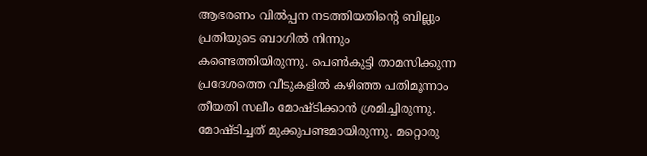ആഭരണം വില്‍പ്പന നടത്തിയതിന്റെ ബില്ലും പ്രതിയുടെ ബാഗില്‍ നിന്നും കണ്ടെത്തിയിരുന്നു. പെണ്‍കുട്ടി താമസിക്കുന്ന പ്രദേശത്തെ വീടുകളില്‍ കഴിഞ്ഞ പതിമൂന്നാം തീയതി സലീം മോഷ്ടിക്കാന്‍ ശ്രമിച്ചിരുന്നു. മോഷ്ടിച്ചത് മുക്കുപണ്ടമായിരുന്നു. മറ്റൊരു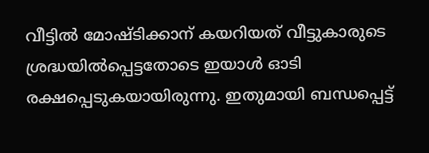വീട്ടില്‍ മോഷ്ടിക്കാന് കയറിയത് വീട്ടുകാരുടെ ശ്രദ്ധയില്‍പ്പെട്ടതോടെ ഇയാള്‍ ഓടി രക്ഷപ്പെടുകയായിരുന്നു. ഇതുമായി ബന്ധപ്പെട്ട്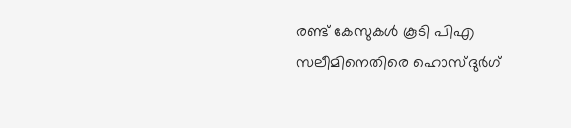രണ്ട് കേസുകള്‍ കൂടി പിഎ സലീമിനെതിരെ ഹൊസ്ദുര്‍ഗ്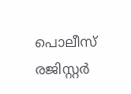പൊലീസ് രജിസ്റ്റര്‍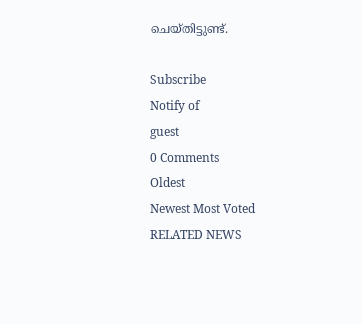ചെയ്തിട്ടുണ്ട്.

Subscribe
Notify of
guest
0 Comments
Oldest
Newest Most Voted
RELATED NEWS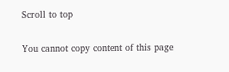Scroll to top

You cannot copy content of this page